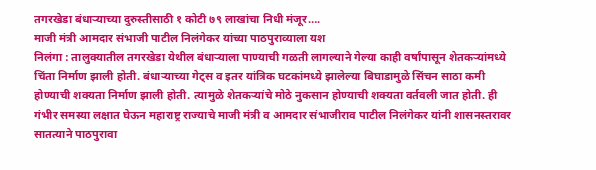तगरखेडा बंधाऱ्याच्या दुरुस्तीसाठी १ कोटी ७९ लाखांचा निधी मंजूर….
माजी मंत्री आमदार संभाजी पाटील निलंगेकर यांच्या पाठपुराव्याला यश
निलंगा : तालुक्यातील तगरखेडा येथील बंधाऱ्याला पाण्याची गळती लागल्याने गेल्या काही वर्षांपासून शेतकऱ्यांमध्ये चिंता निर्माण झाली होती. बंधाऱ्याच्या गेट्स व इतर यांत्रिक घटकांमध्ये झालेल्या बिघाडामुळे सिंचन साठा कमी होण्याची शक्यता निर्माण झाली होती. त्यामुळे शेतकऱ्यांचे मोठे नुकसान होण्याची शक्यता वर्तवली जात होती. ही गंभीर समस्या लक्षात घेऊन महाराष्ट्र राज्याचे माजी मंत्री व आमदार संभाजीराव पाटील निलंगेकर यांनी शासनस्तरावर सातत्याने पाठपुरावा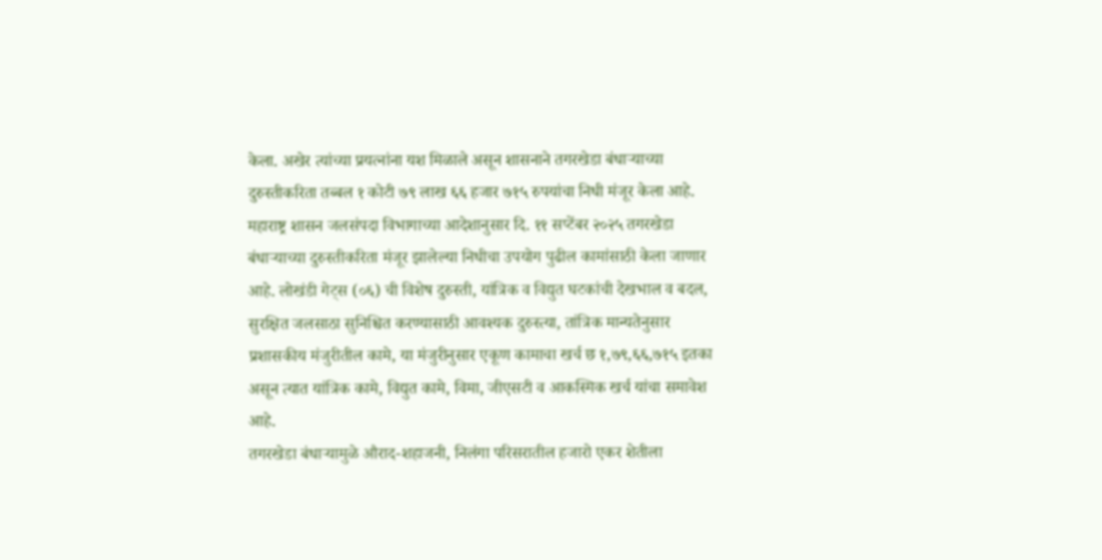केला. अखेर त्यांच्या प्रयत्नांना यश मिळाले असून शासनाने तगरखेडा बंधाऱ्याच्या दुरुस्तीकरिता तब्बल १ कोटी ७९ लाख ६६ हजार ७१५ रुपयांचा निधी मंजूर केला आहे.
महाराष्ट्र शासन जलसंपदा विभागाच्या आदेशानुसार दि. ११ सप्टेंबर २०२५ तगरखेडा बंधाऱ्याच्या दुरुस्तीकरिता मंजूर झालेल्या निधीचा उपयोग पुढील कामांसाठी केला जाणार आहे. लोखंडी गेट्स (०६) ची विशेष दुरुस्ती, यांत्रिक व विद्युत घटकांची देखभाल व बदल, सुरक्षित जलसाठा सुनिश्चित करण्यासाठी आवश्यक दुरुस्त्या, तांत्रिक मान्यतेनुसार प्रशासकीय मंजुरीतील कामे, या मंजुरीनुसार एकूण कामाचा खर्च छ १,७९,६६,७१५ इतका असून त्यात यांत्रिक कामे, विद्युत कामे, विमा, जीएसटी व आकस्मिक खर्च यांचा समावेश आहे.
तगरखेडा बंधाऱ्यामुळे औराद-शहाजनी, निलंगा परिसरातील हजारो एकर शेतीला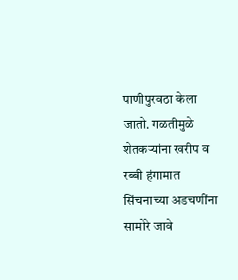पाणीपुरवठा केला जातो. गळतीमुळे शेतकऱ्यांना खरीप व रब्बी हंगामात सिंचनाच्या अडचणींना सामोरे जावे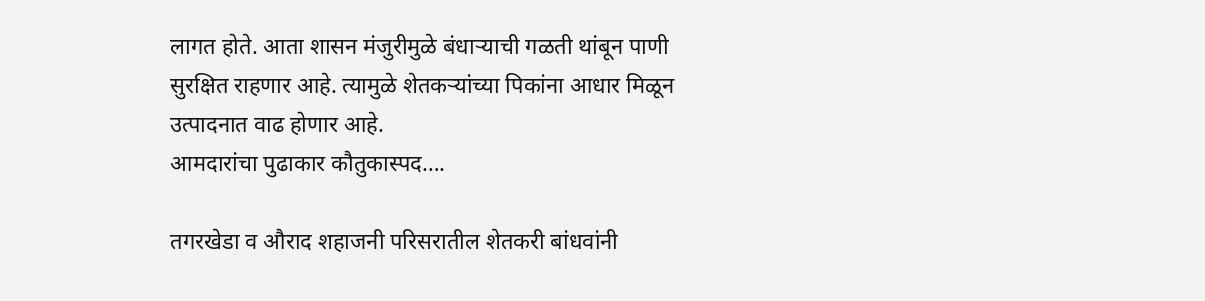लागत होते. आता शासन मंजुरीमुळे बंधाऱ्याची गळती थांबून पाणी सुरक्षित राहणार आहे. त्यामुळे शेतकऱ्यांच्या पिकांना आधार मिळून उत्पादनात वाढ होणार आहे.
आमदारांचा पुढाकार कौतुकास्पद….

तगरखेडा व औराद शहाजनी परिसरातील शेतकरी बांधवांनी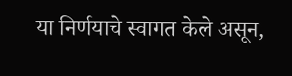या निर्णयाचे स्वागत केले असून,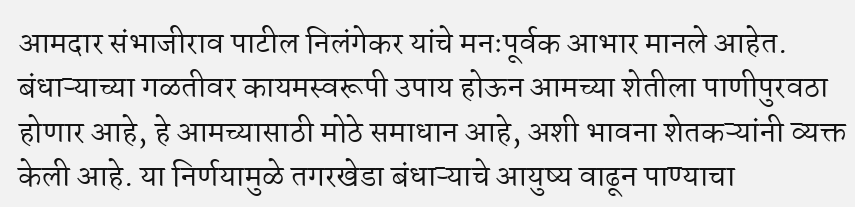आमदार संभाजीराव पाटील निलंगेकर यांचे मनःपूर्वक आभार मानले आहेत. बंधाऱ्याच्या गळतीवर कायमस्वरूपी उपाय होऊन आमच्या शेतीला पाणीपुरवठा होणार आहे, हे आमच्यासाठी मोठे समाधान आहे, अशी भावना शेतकऱ्यांनी व्यक्त केली आहे. या निर्णयामुळे तगरखेडा बंधाऱ्याचे आयुष्य वाढून पाण्याचा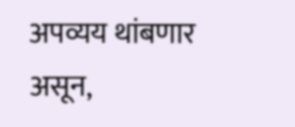अपव्यय थांबणार असून,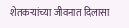शेतकऱ्यांच्या जीवनात दिलासा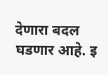देणारा बदल घडणार आहे. इ